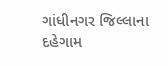ગાંધીનગર જિલ્લાના દહેગામ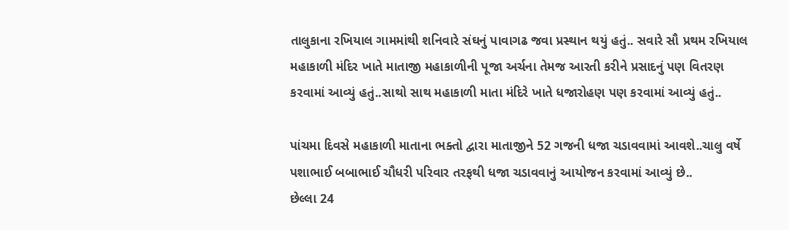તાલુકાના રખિયાલ ગામમાંથી શનિવારે સંઘનું પાવાગઢ જવા પ્રસ્થાન થયું હતું.. સવારે સૌ પ્રથમ રખિયાલ મહાકાળી મંદિર ખાતે માતાજી મહાકાળીની પૂજા અર્ચના તેમજ આરતી કરીને પ્રસાદનું પણ વિતરણ કરવામાં આવ્યું હતું..સાથો સાથ મહાકાળી માતા મંદિરે ખાતે ધજારોહણ પણ કરવામાં આવ્યું હતું..

પાંચમા દિવસે મહાકાળી માતાના ભક્તો દ્વારા માતાજીને 52 ગજની ધજા ચડાવવામાં આવશે..ચાલુ વર્ષે પશાભાઈ બબાભાઈ ચૌધરી પરિવાર તરફથી ધજા ચડાવવાનું આયોજન કરવામાં આવ્યું છે..
છેલ્લા 24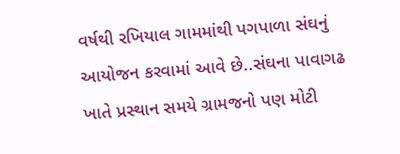વર્ષથી રખિયાલ ગામમાંથી પગપાળા સંઘનું આયોજન કરવામાં આવે છે..સંઘના પાવાગઢ ખાતે પ્રસ્થાન સમયે ગ્રામજનો પણ મોટી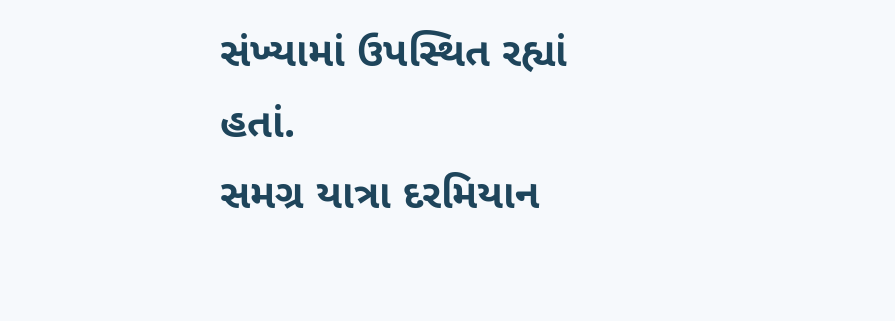સંખ્યામાં ઉપસ્થિત રહ્યાં હતાં.
સમગ્ર યાત્રા દરમિયાન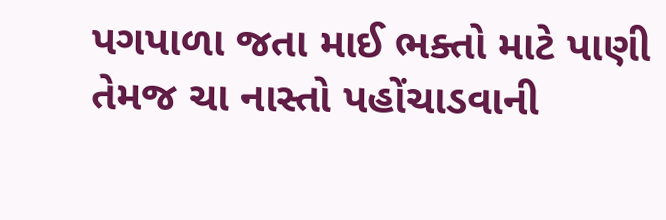પગપાળા જતા માઈ ભક્તો માટે પાણી તેમજ ચા નાસ્તો પહોંચાડવાની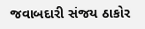જવાબદારી સંજય ઠાકોર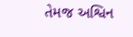તેમજ અશ્વિન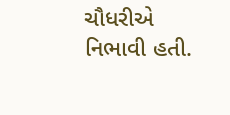ચૌધરીએ નિભાવી હતી.